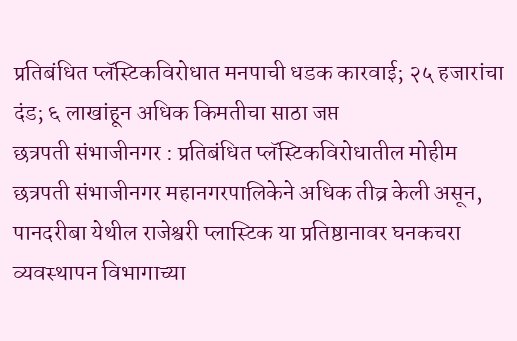प्रतिबंधित प्लॅस्टिकविरोधात मनपाची धडक कारवाई; २५ हजारांचा दंड; ६ लाखांहून अधिक किमतीचा साठा जप्त
छत्रपती संभाजीनगर : प्रतिबंधित प्लॅस्टिकविरोधातील मोहीम छत्रपती संभाजीनगर महानगरपालिकेने अधिक तीव्र केली असून, पानदरीबा येथील राजेश्वरी प्लास्टिक या प्रतिष्ठानावर घनकचरा व्यवस्थापन विभागाच्या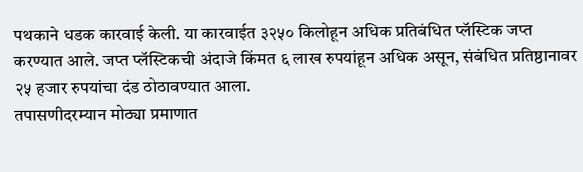पथकाने धडक कारवाई केली. या कारवाईत ३२५० किलोहून अधिक प्रतिबंधित प्लॅस्टिक जप्त करण्यात आले. जप्त प्लॅस्टिकची अंदाजे किंमत ६ लाख रुपयांहून अधिक असून, संबंधित प्रतिष्ठानावर २५ हजार रुपयांचा दंड ठोठावण्यात आला.
तपासणीदरम्यान मोठ्या प्रमाणात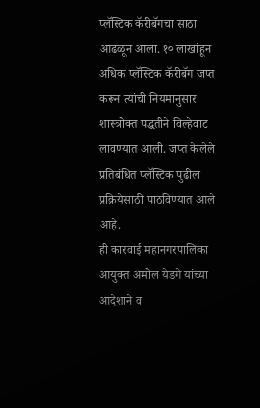प्लॅस्टिक कॅरीबॅगचा साठा आढळून आला. १० लाखांहून अधिक प्लॅस्टिक कॅरीबॅग जप्त करून त्यांची नियमानुसार शास्त्रोक्त पद्धतीने विल्हेवाट लावण्यात आली. जप्त केलेले प्रतिबंधित प्लॅस्टिक पुढील प्रक्रियेसाठी पाठविण्यात आले आहे.
ही कारवाई महानगरपालिका आयुक्त अमोल येडगे यांच्या आदेशाने व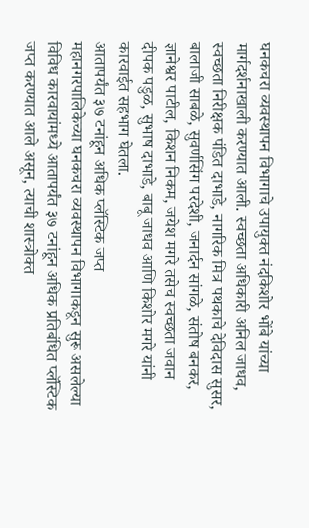घनकचरा व्यवस्थापन विभागाचे उपायुक्त नंदकिशोर भोंबे यांच्या मार्गदर्शनाखाली करण्यात आली. स्वच्छता अधिकारी अनिल जाधव, स्वच्छता निरीक्षक पंडित दाभाडे, नागरिक मित्र पथकाचे देविदास सुसर, बालाजी साबळे, सुवर्णसिंग परदेशी, जनार्दन सांगळे, संतोष बनकर, ज्ञानेश्वर पाटील, किशन निकम, जयेश मगरे तसेच स्वच्छता जवान दीपक पडुळ, सुभाष दाभाडे, बाबू जाधव आणि किशोर मगरे यांनी कारवाईत सहभाग घेतला.
आतापर्यंत ३७ टनांहून अधिक प्लॅस्टिक जप्त
महानगरपालिकेच्या घनकचरा व्यवस्थापन विभागाकडून सुरू असलेल्या विविध कारवायांमध्ये आतापर्यंत ३७ टनांहून अधिक प्रतिबंधित प्लॅस्टिक जप्त करण्यात आले असून, त्याची शास्त्रोक्त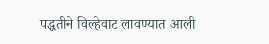पद्धतीने विल्हेवाट लावण्यात आली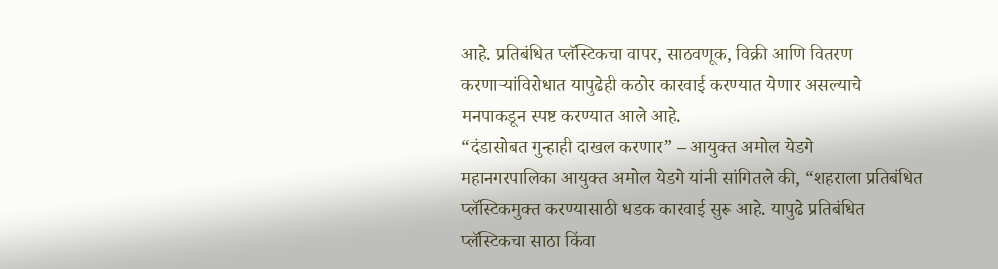आहे. प्रतिबंधित प्लॅस्टिकचा वापर, साठवणूक, विक्री आणि वितरण करणाऱ्यांविरोधात यापुढेही कठोर कारवाई करण्यात येणार असल्याचे मनपाकडून स्पष्ट करण्यात आले आहे.
“दंडासोबत गुन्हाही दाखल करणार” – आयुक्त अमोल येडगे
महानगरपालिका आयुक्त अमोल येडगे यांनी सांगितले की, “शहराला प्रतिबंधित प्लॅस्टिकमुक्त करण्यासाठी धडक कारवाई सुरू आहे. यापुढे प्रतिबंधित प्लॅस्टिकचा साठा किंवा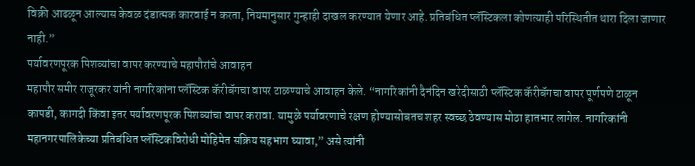विक्री आढळून आल्यास केवळ दंडात्मक कारवाई न करता, नियमानुसार गुन्हाही दाखल करण्यात येणार आहे. प्रतिबंधित प्लॅस्टिकला कोणत्याही परिस्थितीत थारा दिला जाणार नाही.”
पर्यावरणपूरक पिशव्यांचा वापर करण्याचे महापौरांचे आवाहन
महापौर समीर राजूरकर यांनी नागरिकांना प्लॅस्टिक कॅरीबॅगचा वापर टाळण्याचे आवाहन केले. “नागरिकांनी दैनंदिन खरेदीसाठी प्लॅस्टिक कॅरीबॅगचा वापर पूर्णपणे टाळून कापडी, कागदी किंवा इतर पर्यावरणपूरक पिशव्यांचा वापर करावा. यामुळे पर्यावरणाचे रक्षण होण्यासोबतच शहर स्वच्छ ठेवण्यास मोठा हातभार लागेल. नागरिकांनी महानगरपालिकेच्या प्रतिबंधित प्लॅस्टिकविरोधी मोहिमेत सक्रिय सहभाग घ्यावा,” असे त्यांनी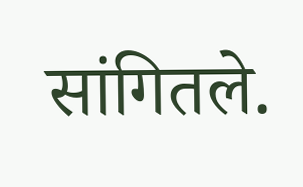सांगितले.